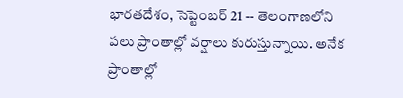భారతదేశం, సెప్టెంబర్ 21 -- తెలంగాణలోని పలు ప్రాంతాల్లో వర్షాలు కురుస్తున్నాయి. అనేక ప్రాంతాల్లో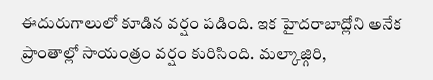ఈదురుగాలులో కూడిన వర్షం పడింది. ఇక హైదరాబాద్లోని అనేక ప్రాంతాల్లో సాయంత్రం వర్షం కురిసింది. మల్కాజ్గిరి,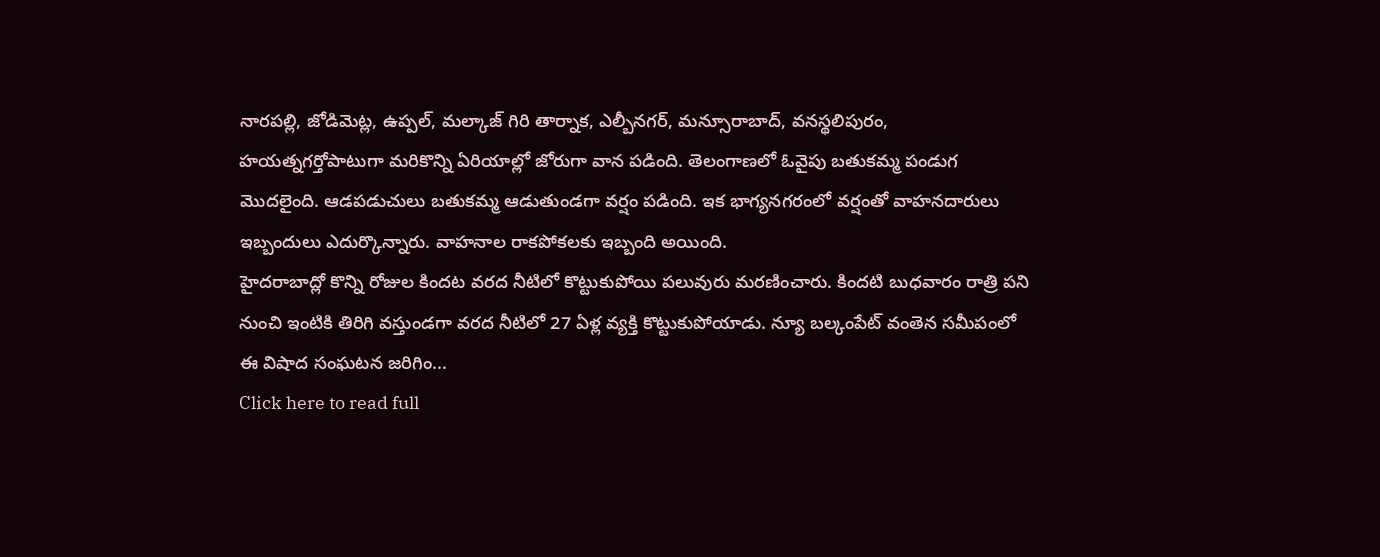నారపల్లి, జోడిమెట్ల, ఉప్పల్, మల్కాజ్ గిరి తార్నాక, ఎల్బీనగర్, మన్సూరాబాద్, వనస్థలిపురం, హయత్నగర్తోపాటుగా మరికొన్ని ఏరియాల్లో జోరుగా వాన పడింది. తెలంగాణలో ఓవైపు బతుకమ్మ పండుగ మెుదలైంది. ఆడపడుచులు బతుకమ్మ ఆడుతుండగా వర్షం పడింది. ఇక భాగ్యనగరంలో వర్షంతో వాహనదారులు ఇబ్బందులు ఎదుర్కొన్నారు. వాహనాల రాకపోకలకు ఇబ్బంది అయింది.
హైదరాబాద్లో కొన్ని రోజుల కిందట వరద నీటిలో కొట్టుకుపోయి పలువురు మరణించారు. కిందటి బుధవారం రాత్రి పని నుంచి ఇంటికి తిరిగి వస్తుండగా వరద నీటిలో 27 ఏళ్ల వ్యక్తి కొట్టుకుపోయాడు. న్యూ బల్కంపేట్ వంతెన సమీపంలో ఈ విషాద సంఘటన జరిగిం...
Click here to read full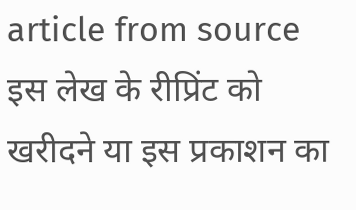article from source
इस लेख के रीप्रिंट को खरीदने या इस प्रकाशन का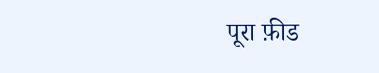पूरा फ़ीड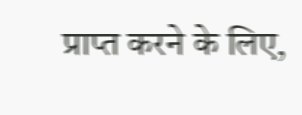प्राप्त करने के लिए,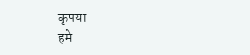कृपया
हमे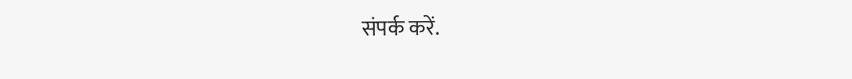संपर्क करें.